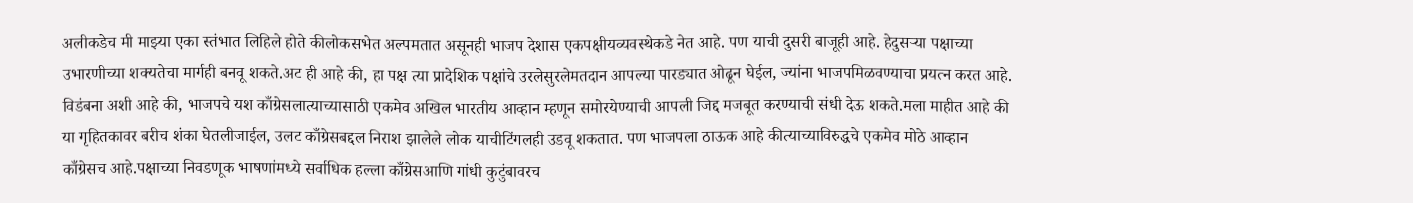अलीकडेच मी माझ्या एका स्तंभात लिहिले होते कीलोकसभेत अल्पमतात असूनही भाजप देशास एकपक्षीयव्यवस्थेकडे नेत आहे. पण याची दुसरी बाजूही आहे. हेदुसऱ्या पक्षाच्या उभारणीच्या शक्यतेचा मार्गही बनवू शकते.अट ही आहे की, हा पक्ष त्या प्रादेशिक पक्षांचे उरलेसुरलेमतदान आपल्या पारड्यात ओढून घेईल, ज्यांना भाजपमिळवण्याचा प्रयत्न करत आहे. विडंबना अशी आहे की, भाजपचे यश काँग्रेसलात्याच्यासाठी एकमेव अखिल भारतीय आव्हान म्हणून समोरयेण्याची आपली जिद्द मजबूत करण्याची संधी देऊ शकते.मला माहीत आहे की या गृहितकावर बरीच शंका घेतलीजाईल, उलट काँग्रेसबद्दल निराश झालेले लोक याचीटिंगलही उडवू शकतात. पण भाजपला ठाऊक आहे कीत्याच्याविरुद्धचे एकमेव मोठे आव्हान काँग्रेसच आहे.पक्षाच्या निवडणूक भाषणांमध्ये सर्वाधिक हल्ला काँग्रेसआणि गांधी कुटुंबावरच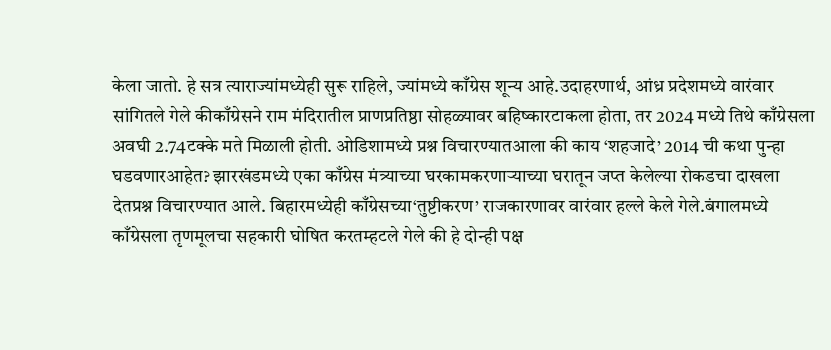केला जातो. हे सत्र त्याराज्यांमध्येही सुरू राहिले, ज्यांमध्ये काँग्रेस शून्य आहे.उदाहरणार्थ, आंध्र प्रदेशमध्ये वारंवार सांगितले गेले कीकाँग्रेसने राम मंदिरातील प्राणप्रतिष्ठा सोहळ्यावर बहिष्कारटाकला होता, तर 2024 मध्ये तिथे काँग्रेसला अवघी 2.74टक्के मते मिळाली होती. ओडिशामध्ये प्रश्न विचारण्यातआला की काय ‘शहजादे’ 2014 ची कथा पुन्हा घडवणारआहेत? झारखंडमध्ये एका काँग्रेस मंत्र्याच्या घरकामकरणाऱ्याच्या घरातून जप्त केलेल्या रोकडचा दाखला देतप्रश्न विचारण्यात आले. बिहारमध्येही काँग्रेसच्या‘तुष्टीकरण’ राजकारणावर वारंवार हल्ले केले गेले.बंगालमध्ये काँग्रेसला तृणमूलचा सहकारी घोषित करतम्हटले गेले की हे दोन्ही पक्ष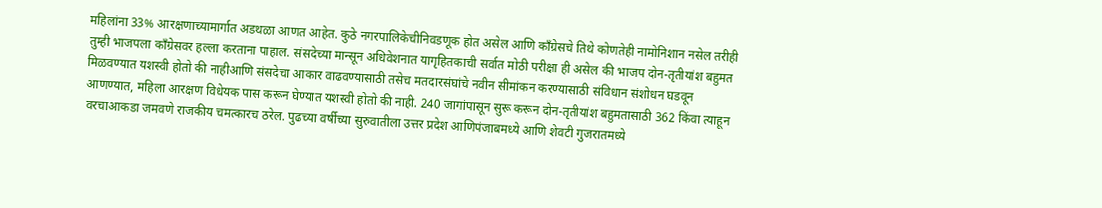महिलांना 33% आरक्षणाच्यामार्गात अडथळा आणत आहेत. कुठे नगरपालिकेचीनिवडणूक होत असेल आणि काँग्रेसचे तिथे कोणतेही नामोनिशान नसेल तरीही तुम्ही भाजपला काँग्रेसवर हल्ला करताना पाहाल. संसदेच्या मान्सून अधिवेशनात यागृहितकाची सर्वात मोठी परीक्षा ही असेल की भाजप दोन-तृतीयांश बहुमत मिळवण्यात यशस्वी होतो की नाहीआणि संसदेचा आकार वाढवण्यासाठी तसेच मतदारसंघांचे नवीन सीमांकन करण्यासाठी संविधान संशोधन घडवून आणण्यात, महिला आरक्षण विधेयक पास करून घेण्यात यशस्वी होतो की नाही. 240 जागांपासून सुरू करून दोन-तृतीयांश बहुमतासाठी 362 किंवा त्याहून वरचाआकडा जमवणे राजकीय चमत्कारच ठरेल. पुढच्या वर्षीच्या सुरुवातीला उत्तर प्रदेश आणिपंजाबमध्ये आणि शेवटी गुजरातमध्ये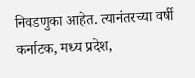निवडणुका आहेत. त्यानंतरच्या वर्षी कर्नाटक, मध्य प्रदेश,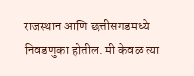राजस्थान आणि छत्तीसगडमध्ये निवडणुका होतील. मी केवळ त्या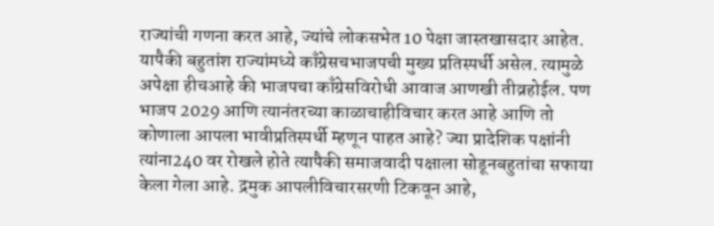राज्यांची गणना करत आहे, ज्यांचे लोकसभेत 10 पेक्षा जास्तखासदार आहेत. यापैकी बहुतांश राज्यांमध्ये काँग्रेसचभाजपची मुख्य प्रतिस्पर्धी असेल. त्यामुळे अपेक्षा हीचआहे की भाजपचा काँग्रेसविरोधी आवाज आणखी तीव्रहोईल. पण भाजप 2029 आणि त्यानंतरच्या काळाचाहीविचार करत आहे आणि तो कोणाला आपला भावीप्रतिस्पर्धी म्हणून पाहत आहे? ज्या प्रादेशिक पक्षांनी त्यांना240 वर रोखले होते त्यापैकी समाजवादी पक्षाला सोडूनबहुतांचा सफाया केला गेला आहे. द्रमुक आपलीविचारसरणी टिकवून आहे,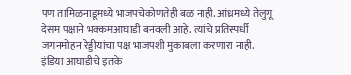पण तामिळनाडूमध्ये भाजपचेकोणतेही बळ नाही. आंध्रमध्ये तेलुगू देसम पक्षाने भक्कमआघाडी बनवली आहे. त्यांचे प्रतिस्पर्धी जगनमोहन रेड्डीयांचा पक्ष भाजपशी मुकाबला करणारा नाही. इंडिया आघाडीचे इतके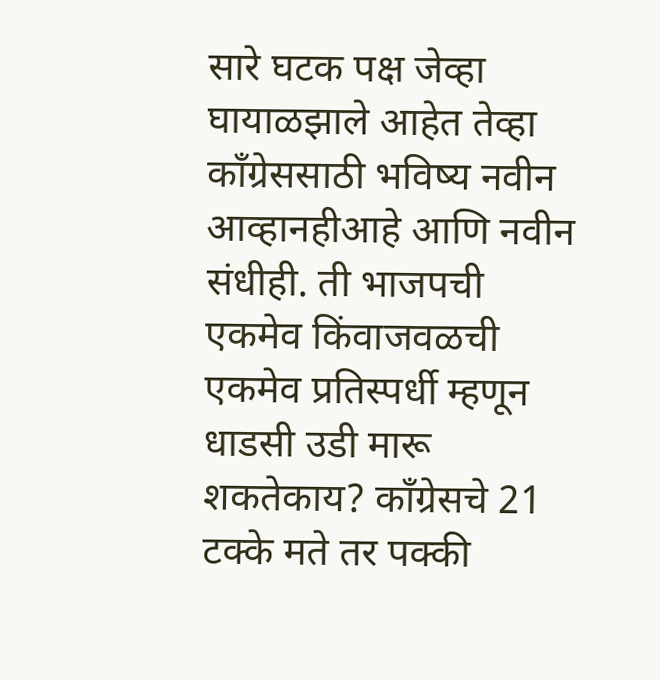सारे घटक पक्ष जेव्हा घायाळझाले आहेत तेव्हा काँग्रेससाठी भविष्य नवीन आव्हानहीआहे आणि नवीन संधीही. ती भाजपची एकमेव किंवाजवळची एकमेव प्रतिस्पर्धी म्हणून धाडसी उडी मारू शकतेकाय? काँग्रेसचे 21 टक्के मते तर पक्की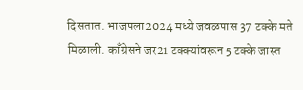दिसतात. भाजपला2024 मध्ये जवळपास 37 टक्के मते मिळाली. काँग्रेसने जर21 टक्क्यांवरून 5 टक्के जास्त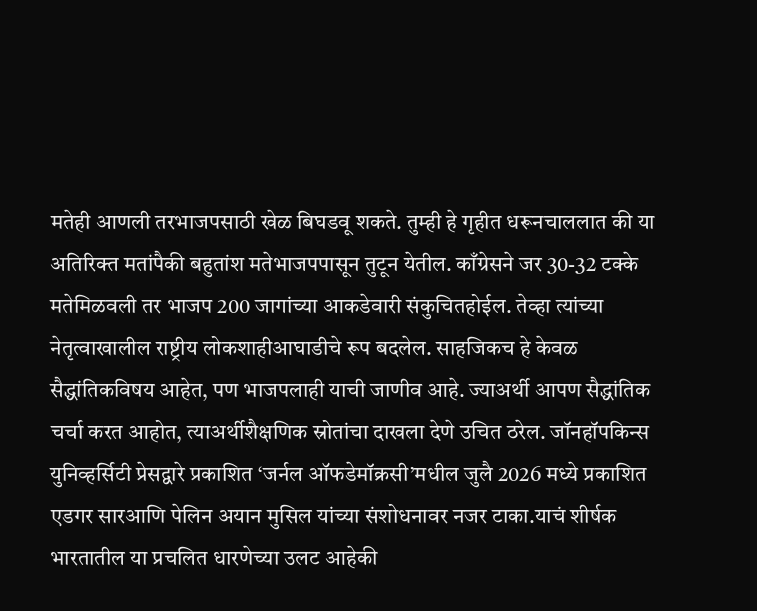मतेही आणली तरभाजपसाठी खेळ बिघडवू शकते. तुम्ही हे गृहीत धरूनचाललात की या अतिरिक्त मतांपैकी बहुतांश मतेभाजपपासून तुटून येतील. काँग्रेसने जर 30-32 टक्के मतेमिळवली तर भाजप 200 जागांच्या आकडेवारी संकुचितहोईल. तेव्हा त्यांच्या नेतृत्वाखालील राष्ट्रीय लोकशाहीआघाडीचे रूप बदलेल. साहजिकच हे केवळ सैद्धांतिकविषय आहेत, पण भाजपलाही याची जाणीव आहे. ज्याअर्थी आपण सैद्धांतिक चर्चा करत आहोत, त्याअर्थीशैक्षणिक स्रोतांचा दाखला देणे उचित ठरेल. जॉनहॉपकिन्स युनिव्हर्सिटी प्रेसद्वारे प्रकाशित ‘जर्नल ऑफडेमॉक्रसी’मधील जुलै 2026 मध्ये प्रकाशित एडगर सारआणि पेलिन अयान मुसिल यांच्या संशोधनावर नजर टाका.याचं शीर्षक भारतातील या प्रचलित धारणेच्या उलट आहेकी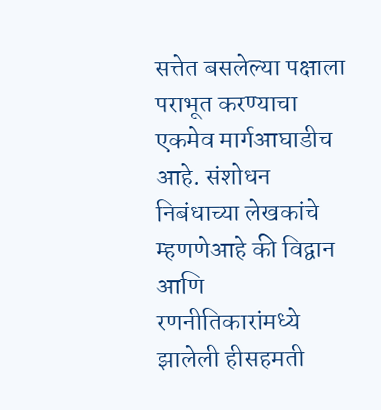सत्तेत बसलेल्या पक्षाला पराभूत करण्याचा एकमेव मार्गआघाडीच आहे. संशोधन निबंधाच्या लेखकांचे म्हणणेआहे की विद्वान आणि रणनीतिकारांमध्ये झालेली हीसहमती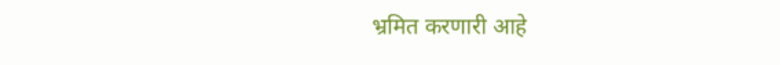भ्रमित करणारी आहे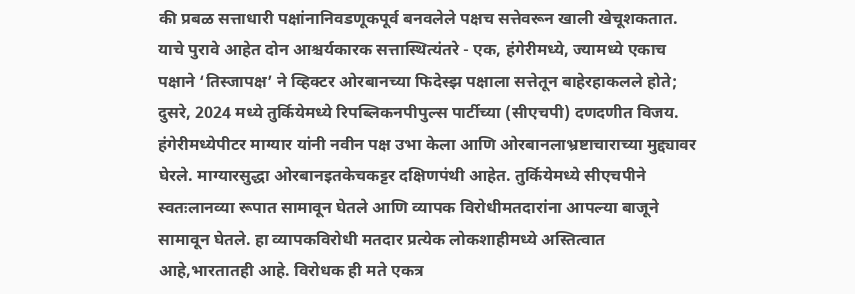की प्रबळ सत्ताधारी पक्षांनानिवडणूकपूर्व बनवलेले पक्षच सत्तेवरून खाली खेचूशकतात. याचे पुरावे आहेत दोन आश्चर्यकारक सत्तास्थित्यंतरे - एक, हंगेरीमध्ये, ज्यामध्ये एकाच पक्षाने ‘तिस्जापक्ष’ ने व्हिक्टर ओरबानच्या फिदेस्झ पक्षाला सत्तेतून बाहेरहाकलले होते; दुसरे, 2024 मध्ये तुर्कियेमध्ये रिपब्लिकनपीपुल्स पार्टीच्या (सीएचपी) दणदणीत विजय. हंगेरीमध्येपीटर माग्यार यांनी नवीन पक्ष उभा केला आणि ओरबानलाभ्रष्टाचाराच्या मुद्द्यावर घेरले. माग्यारसुद्धा ओरबानइतकेचकट्टर दक्षिणपंथी आहेत. तुर्कियेमध्ये सीएचपीने स्वतःलानव्या रूपात सामावून घेतले आणि व्यापक विरोधीमतदारांना आपल्या बाजूने सामावून घेतले. हा व्यापकविरोधी मतदार प्रत्येक लोकशाहीमध्ये अस्तित्वात आहे,भारतातही आहे. विरोधक ही मते एकत्र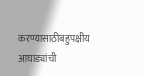करण्यासाठीबहुपक्षीय आघाड्यांची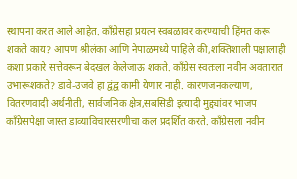स्थापना करत आले आहेत. काँग्रेसहा प्रयत्न स्वबळावर करण्याची हिंमत करू शकते काय? आपण श्रीलंका आणि नेपाळमध्ये पाहिले की,शक्तिशाली पक्षालाही कशा प्रकारे सत्तेवरून बेदखल केलेजाऊ शकते. काँग्रेस स्वतःला नवीन अवतारात उभारूशकते? डावे-उजवे हा द्वंद्व कामी येणार नाही. कारणजनकल्याण, वितरणवादी अर्थनीती, सार्वजनिक क्षेत्र,सबसिडी इत्यादी मुद्द्यांवर भाजप काँग्रेसपेक्षा जास्त डाव्याविचारसरणीचा कल प्रदर्शित करते. काँग्रेसला नवीन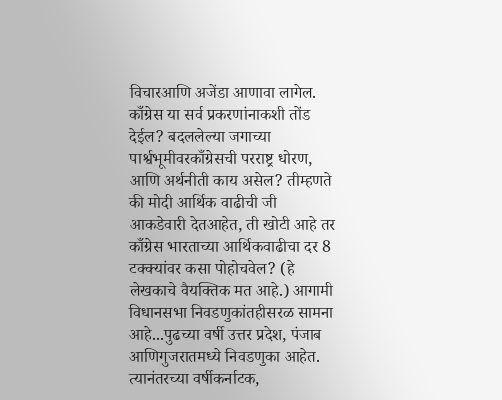विचारआणि अजेंडा आणावा लागेल. काँग्रेस या सर्व प्रकरणांनाकशी तोंड देईल? बदललेल्या जगाच्या पार्श्वभूमीवरकाँग्रेसची परराष्ट्र धोरण, आणि अर्थनीती काय असेल? तीम्हणते की मोदी आर्थिक वाढीची जी आकडेवारी देतआहेत, ती खोटी आहे तर काँग्रेस भारताच्या आर्थिकवाढीचा दर 8 टक्क्यांवर कसा पोहोचवेल? (हे लेखकाचे वैयक्तिक मत आहे.) आगामी विधानसभा निवडणुकांतहीसरळ सामना आहे...पुढच्या वर्षी उत्तर प्रदेश, पंजाब आणिगुजरातमध्ये निवडणुका आहेत. त्यानंतरच्या वर्षीकर्नाटक,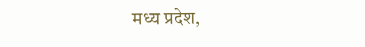मध्य प्रदेश,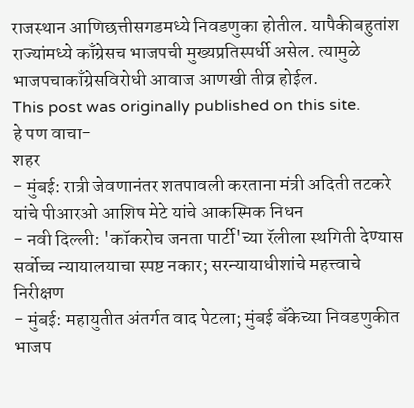राजस्थान आणिछत्तीसगडमध्ये निवडणुका होतील. यापैकीबहुतांश राज्यांमध्ये काँग्रेसच भाजपची मुख्यप्रतिस्पर्धी असेल. त्यामुळे भाजपचाकाँग्रेसविरोधी आवाज आणखी तीव्र होईल.
This post was originally published on this site.
हे पण वाचा-
शहर
- मुंबई: रात्री जेवणानंतर शतपावली करताना मंत्री अदिती तटकरे यांचे पीआरओ आशिष मेटे यांचे आकस्मिक निधन
- नवी दिल्ली: 'कॉकरोच जनता पार्टी'च्या रॅलीला स्थगिती देण्यास सर्वोच्च न्यायालयाचा स्पष्ट नकार; सरन्यायाधीशांचे महत्त्वाचे निरीक्षण
- मुंबई: महायुतीत अंतर्गत वाद पेटला; मुंबई बँकेच्या निवडणुकीत भाजप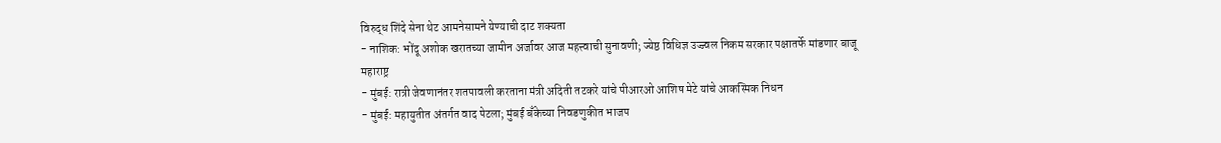विरुद्ध शिंदे सेना थेट आमनेसामने येण्याची दाट शक्यता
- नाशिक: भोंदू अशोक खरातच्या जामीन अर्जावर आज महत्त्वाची सुनावणी; ज्येष्ठ विधिज्ञ उज्ज्वल निकम सरकार पक्षातर्फे मांडणार बाजू
महाराष्ट्र
- मुंबई: रात्री जेवणानंतर शतपावली करताना मंत्री अदिती तटकरे यांचे पीआरओ आशिष मेटे यांचे आकस्मिक निधन
- मुंबई: महायुतीत अंतर्गत वाद पेटला; मुंबई बँकेच्या निवडणुकीत भाजप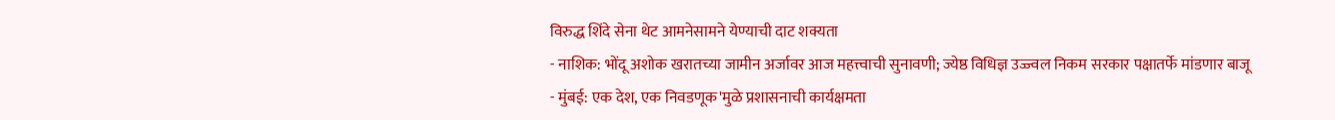विरुद्ध शिंदे सेना थेट आमनेसामने येण्याची दाट शक्यता
- नाशिक: भोंदू अशोक खरातच्या जामीन अर्जावर आज महत्त्वाची सुनावणी; ज्येष्ठ विधिज्ञ उज्ज्वल निकम सरकार पक्षातर्फे मांडणार बाजू
- मुंबई: एक देश, एक निवडणूक'मुळे प्रशासनाची कार्यक्षमता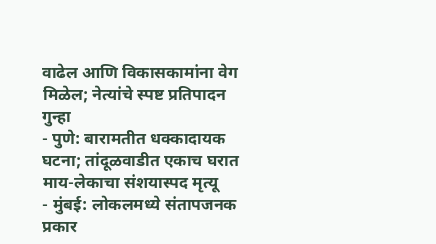वाढेल आणि विकासकामांना वेग मिळेल; नेत्यांचे स्पष्ट प्रतिपादन
गुन्हा
- पुणे: बारामतीत धक्कादायक घटना; तांदूळवाडीत एकाच घरात माय-लेकाचा संशयास्पद मृत्यू
- मुंबई: लोकलमध्ये संतापजनक प्रकार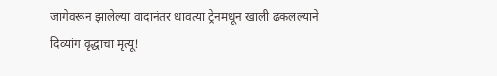जागेवरून झालेल्या वादानंतर धावत्या ट्रेनमधून खाली ढकलल्याने दिव्यांग वृद्धाचा मृत्यू!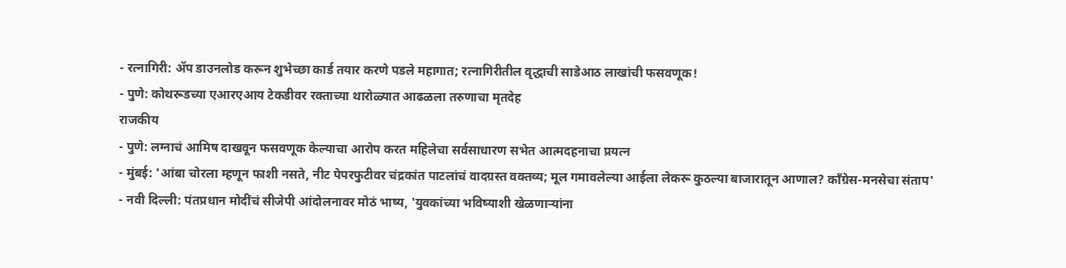- रत्नागिरी: ॲप डाउनलोड करून शुभेच्छा कार्ड तयार करणे पडले महागात; रत्नागिरीतील वृद्धाची साडेआठ लाखांची फसवणूक!
- पुणे: कोथरूडच्या एआरएआय टेकडीवर रक्ताच्या थारोळ्यात आढळला तरुणाचा मृतदेह
राजकीय
- पुणे: लग्नाचं आमिष दाखवून फसवणूक केल्याचा आरोप करत महिलेचा सर्वसाधारण सभेत आत्मदहनाचा प्रयत्न
- मुंबई: 'आंबा चोरला म्हणून फाशी नसते, नीट पेपरफुटीवर चंद्रकांत पाटलांचं वादग्रस्त वक्तव्य; मूल गमावलेल्या आईला लेकरू कुठल्या बाजारातून आणाल? काँग्रेस-मनसेचा संताप'
- नवी दिल्ली: पंतप्रधान मोदींचं सीजेपी आंदोलनावर मोठं भाष्य, 'युवकांच्या भविष्याशी खेळणाऱ्यांना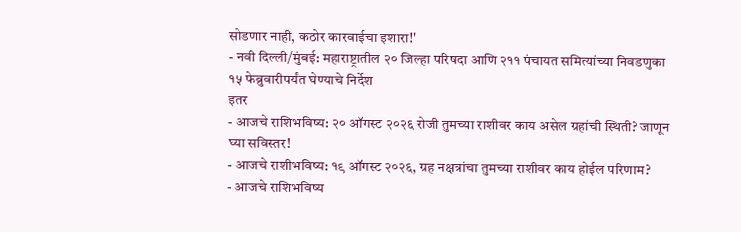सोडणार नाही, कठोर कारवाईचा इशारा!'
- नवी दिल्ली/मुंबई: महाराष्ट्रातील २० जिल्हा परिषदा आणि २११ पंचायत समित्यांच्या निवडणुका १५ फेब्रुवारीपर्यंत घेण्याचे निर्देश
इतर
- आजचे राशिभविष्य: २० ऑगस्ट २०२६ रोजी तुमच्या राशीवर काय असेल ग्रहांची स्थिती? जाणून घ्या सविस्तर!
- आजचे राशीभविष्य: १९ ऑगस्ट २०२६, ग्रह नक्षत्रांचा तुमच्या राशीवर काय होईल परिणाम?
- आजचे राशिभविष्य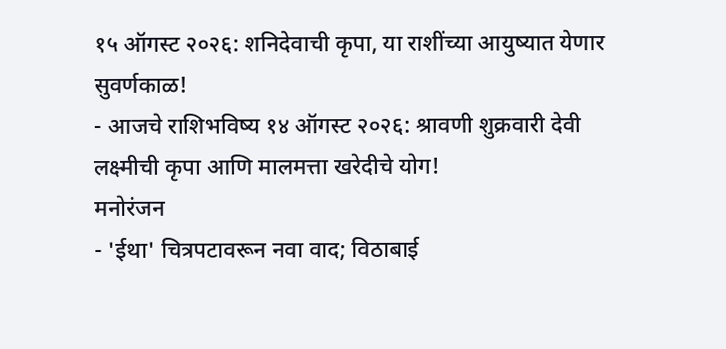१५ ऑगस्ट २०२६: शनिदेवाची कृपा, या राशींच्या आयुष्यात येणार सुवर्णकाळ!
- आजचे राशिभविष्य १४ ऑगस्ट २०२६: श्रावणी शुक्रवारी देवी लक्ष्मीची कृपा आणि मालमत्ता खरेदीचे योग!
मनोरंजन
- 'ईथा' चित्रपटावरून नवा वाद; विठाबाई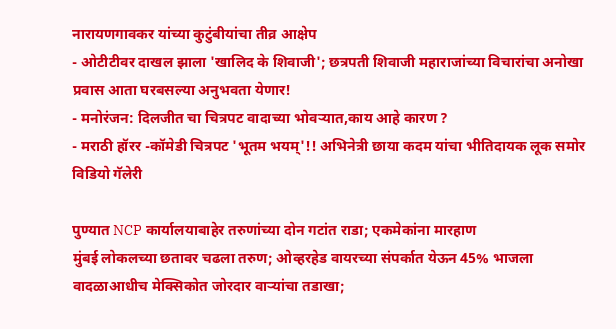नारायणगावकर यांच्या कुटुंबीयांचा तीव्र आक्षेप
- ओटीटीवर दाखल झाला 'खालिद के शिवाजी'; छत्रपती शिवाजी महाराजांच्या विचारांचा अनोखा प्रवास आता घरबसल्या अनुभवता येणार!
- मनोरंजन: दिलजीत चा चित्रपट वादाच्या भोवऱ्यात,काय आहे कारण ?
- मराठी हॉरर -कॉमेडी चित्रपट 'भूतम भयम्'!! अभिनेत्री छाया कदम यांचा भीतिदायक लूक समोर
विडियो गॅलेरी

पुण्यात NCP कार्यालयाबाहेर तरुणांच्या दोन गटांत राडा; एकमेकांना मारहाण
मुंबई लोकलच्या छतावर चढला तरुण; ओव्हरहेड वायरच्या संपर्कात येऊन 45% भाजला
वादळाआधीच मेक्सिकोत जोरदार वाऱ्यांचा तडाखा;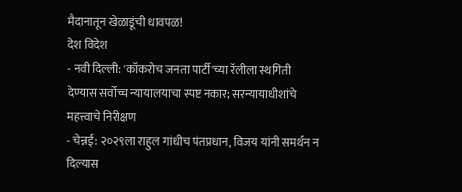मैदानातून खेळाडूंची धावपळ!
देश विदेश
- नवी दिल्ली: 'कॉकरोच जनता पार्टी'च्या रॅलीला स्थगिती देण्यास सर्वोच्च न्यायालयाचा स्पष्ट नकार; सरन्यायाधीशांचे महत्त्वाचे निरीक्षण
- चेन्नई: २०२९ला राहुल गांधीच पंतप्रधान, विजय यांनी समर्थन न दिल्यास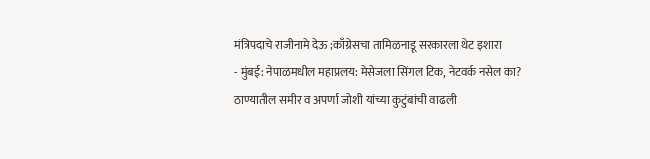मंत्रिपदाचे राजीनामे देऊ ;काँग्रेसचा तामिळनाडू सरकारला थेट इशारा
- मुंबई: नेपाळमधील महाप्रलय: मेसेजला सिंगल टिक, नेटवर्क नसेल का? ठाण्यातील समीर व अपर्णा जोशी यांच्या कुटुंबांची वाढली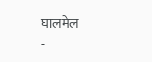घालमेल
-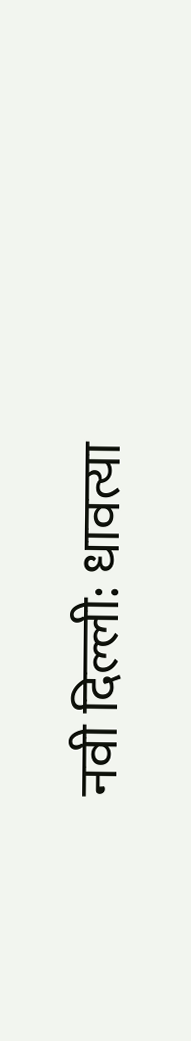नवी दिल्ली: धावत्या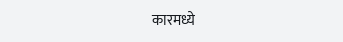कारमध्ये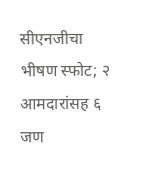सीएनजीचा भीषण स्फोट; २ आमदारांसह ६ जण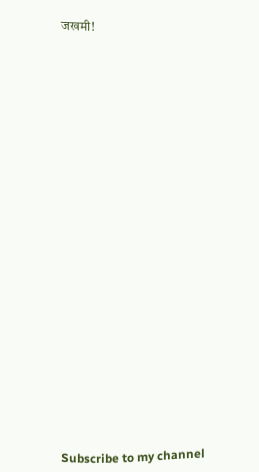जखमी!


























Subscribe to my channel